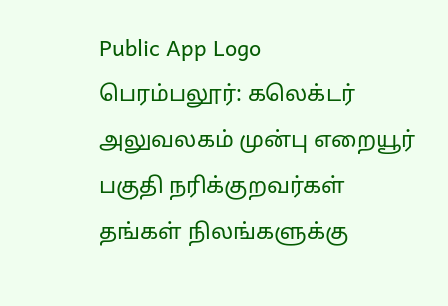Public App Logo
பெரம்பலூர்: கலெக்டர் அலுவலகம் முன்பு எறையூர் பகுதி நரிக்குறவர்கள் தங்கள் நிலங்களுக்கு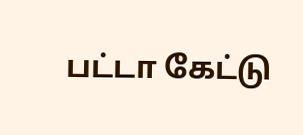பட்டா கேட்டு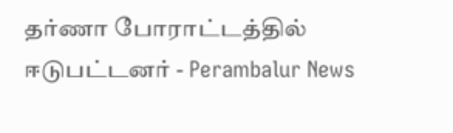தர்ணா போராட்டத்தில் ஈடுபட்டனர் - Perambalur News